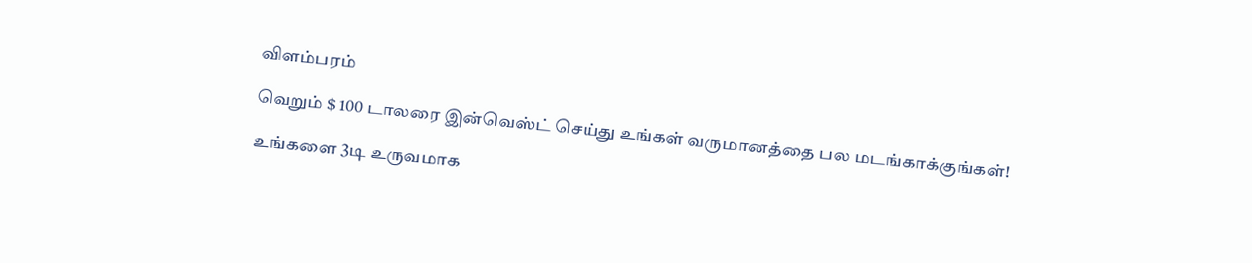விளம்பரம்

வெறும் $ 100 டாலரை இன்வெஸ்ட் செய்து உங்கள் வருமானத்தை பல மடங்காக்குங்கள்!

உங்களை 3டி உருவமாக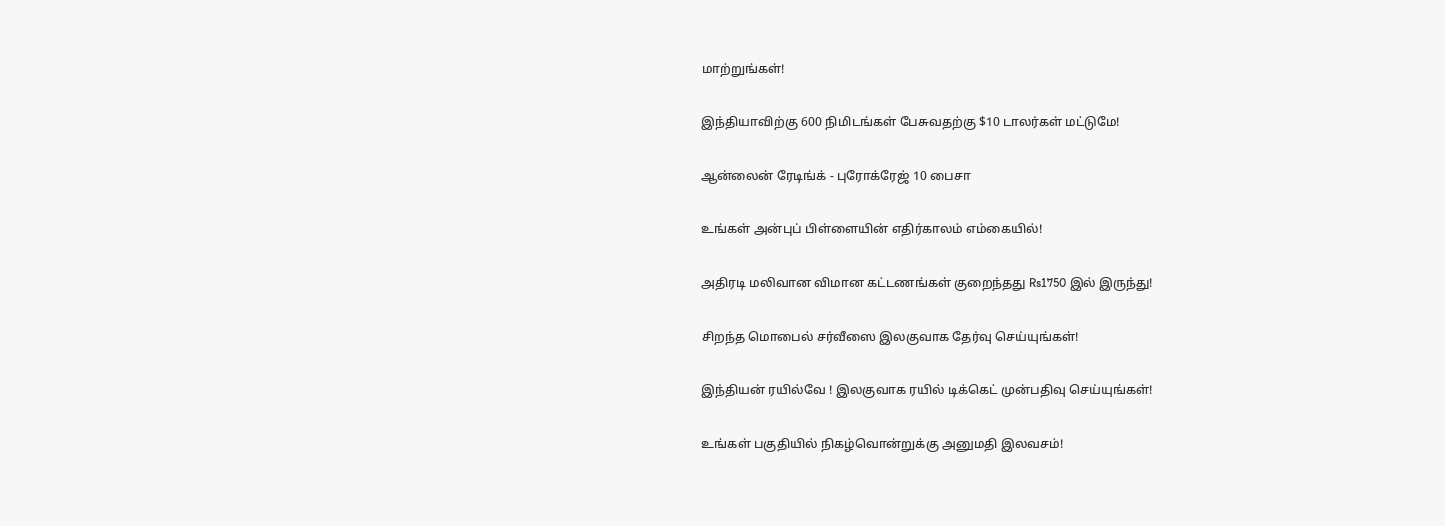மாற்றுங்கள்!

இந்தியாவிற்கு 600 நிமிடங்கள் பேசுவதற்கு $10 டாலர்கள் மட்டுமே!

ஆன்லைன் ரேடிங்க் - புரோக்ரேஜ் 10 பைசா

உங்கள் அன்புப் பிள்ளையின் எதிர்காலம் எம்கையில்!

அதிரடி மலிவான விமான கட்டணங்கள் குறைந்தது Rs1750 இல் இருந்து!

சிறந்த மொபைல் சர்வீஸை இலகுவாக தேர்வு செய்யுங்கள்!

இந்தியன் ரயில்வே ! இலகுவாக ரயில் டிக்கெட் முன்பதிவு செய்யுங்கள்!

உங்கள் பகுதியில் நிகழ்வொன்றுக்கு அனுமதி இலவசம்!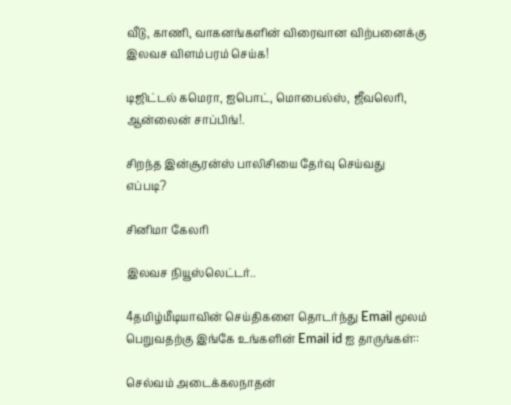வீடு, காணி, வாகனங்களின் விரைவான விற்பனைக்கு இலவச விளம்பரம் செய்க!

டிஜிட்டல் கமெரா, ஐபொட், மொபைல்ஸ், ஜீவலெரி, ஆன்லைன் சாப்பிங்!.

சிறந்த இன்சூரன்ஸ் பாலிசியை தேர்வு செய்வது எப்படி?

சினிமா கேலரி

இலவச நியூஸ்லெட்டர்..

4தமிழ்மீடியாவின் செய்திகளை தொடர்ந்து Email மூலம் பெறுவதற்கு இங்கே உங்களின் Email id ஐ தாருங்கள்::

செல்வம் அடைக்கலநாதன்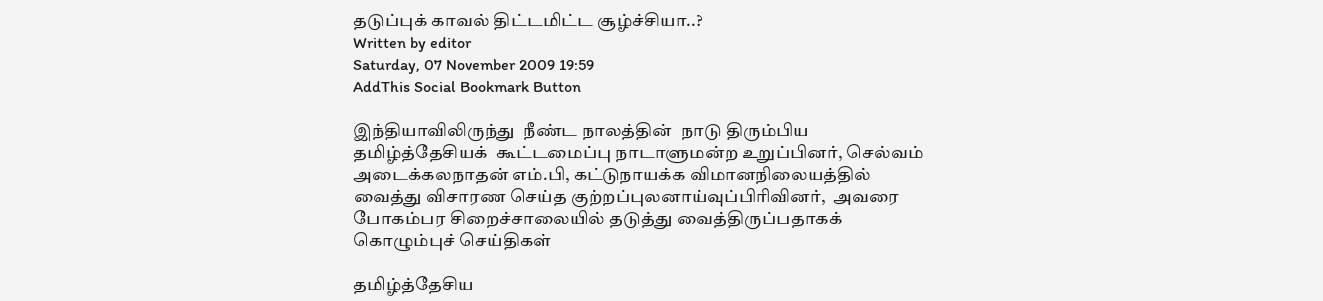தடுப்புக் காவல் திட்டமிட்ட சூழ்ச்சியா..?
Written by editor
Saturday, 07 November 2009 19:59
AddThis Social Bookmark Button

இந்தியாவிலிருந்து  நீண்ட நாலத்தின்  நாடு திரும்பிய தமிழ்த்தேசியக்  கூட்டமைப்பு நாடாளுமன்ற உறுப்பினர், செல்வம் அடைக்கலநாதன் எம்.பி, கட்டுநாயக்க விமானநிலையத்தில் வைத்து விசாரண செய்த குற்றப்புலனாய்வுப்பிரிவினர்,  அவரை போகம்பர சிறைச்சாலையில் தடுத்து வைத்திருப்பதாகக்  கொழும்புச் செய்திகள்

தமிழ்த்தேசிய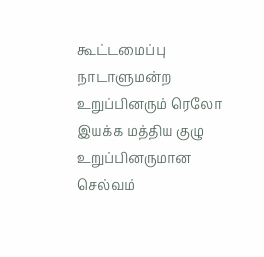கூட்டமைப்பு நாடாளுமன்ற உறுப்பினரும் ரெலோ இயக்க மத்திய குழு உறுப்பினருமான செல்வம்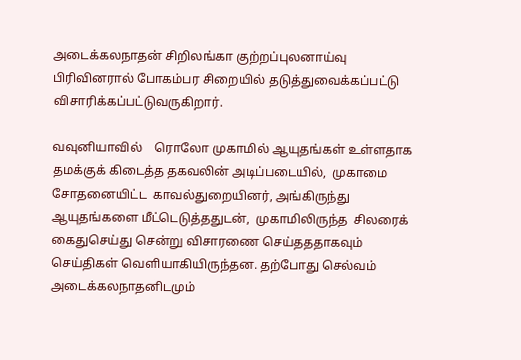அடைக்கலநாதன் சிறிலங்கா குற்றப்புலனாய்வு பிரிவினரால் போகம்பர சிறையில் தடுத்துவைக்கப்பட்டு விசாரிக்கப்பட்டுவருகிறார்.

வவுனியாவில்    ரொலோ முகாமில் ஆயுதங்கள் உள்ளதாக தமக்குக் கிடைத்த தகவலின் அடிப்படையில்,  முகாமை சோதனையிட்ட  காவல்துறையினர், அங்கிருந்து ஆயுதங்களை மீட்டெடுத்ததுடன்,  முகாமிலிருந்த  சிலரைக் கைதுசெய்து சென்று விசாரணை செய்தததாகவும் செய்திகள் வெளியாகியிருந்தன. தற்போது செல்வம் அடைக்கலநாதனிடமும்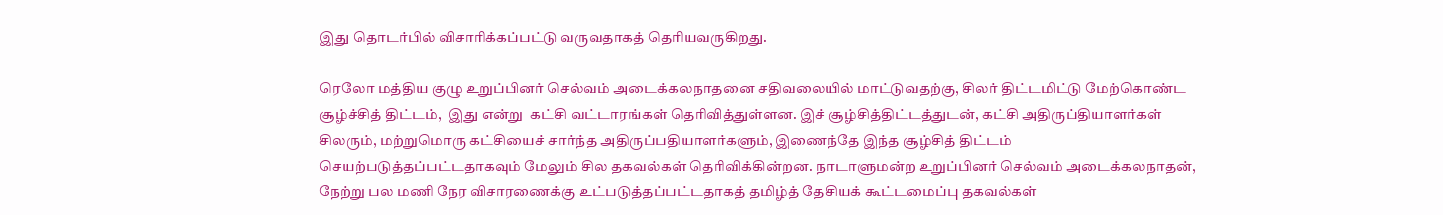இது தொடர்பில் விசாரிக்கப்பட்டு வருவதாகத் தெரியவருகிறது.

ரெலோ மத்திய குழு உறுப்பினர் செல்வம் அடைக்கலநாதனை சதிவலையில் மாட்டுவதற்கு, சிலர் திட்டமிட்டு மேற்கொண்ட  சூழ்ச்சித் திட்டம்,  இது என்று  கட்சி வட்டாரங்கள் தெரிவித்துள்ளன. இச் சூழ்சித்திட்டத்துடன், கட்சி அதிருப்தியாளர்கள் சிலரும், மற்றுமொரு கட்சியைச் சார்ந்த அதிருப்பதியாளர்களும், இணைந்தே இந்த சூழ்சித் திட்டம் செயற்படுத்தப்பட்டதாகவும் மேலும் சில தகவல்கள் தெரிவிக்கின்றன. நாடாளுமன்ற உறுப்பினர் செல்வம் அடைக்கலநாதன், நேற்று பல மணி நேர விசாரணைக்கு உட்படுத்தப்பட்டதாகத் தமிழ்த் தேசியக் கூட்டமைப்பு தகவல்கள்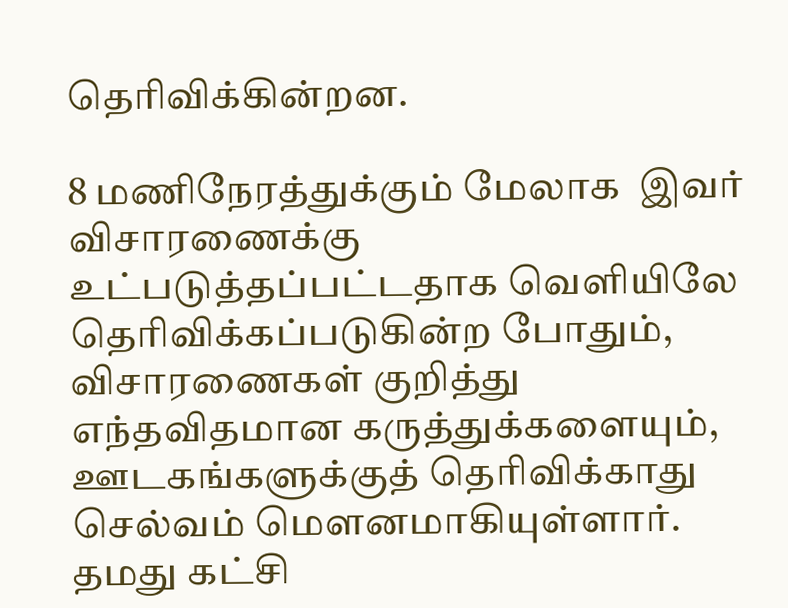தெரிவிக்கின்றன.

8 மணிநேரத்துக்கும் மேலாக  இவர் விசாரணைக்கு உட்படுத்தப்பட்டதாக வெளியிலே தெரிவிக்கப்படுகின்ற போதும், விசாரணைகள் குறித்து எந்தவிதமான கருத்துக்களையும், ஊடகங்களுக்குத் தெரிவிக்காது செல்வம் மெளனமாகியுள்ளார். தமது கட்சி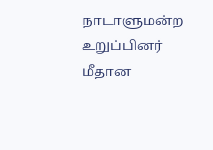நாடாளுமன்ற உறுப்பினர் மீதான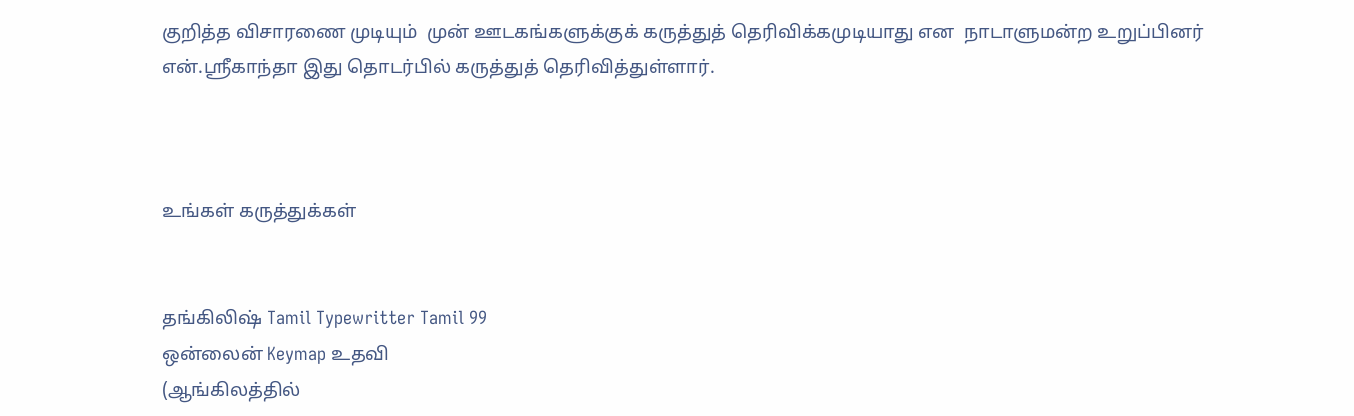குறித்த விசாரணை முடியும்  முன் ஊடகங்களுக்குக் கருத்துத் தெரிவிக்கமுடியாது என  நாடாளுமன்ற உறுப்பினர் என்.ஸ்ரீகாந்தா இது தொடர்பில் கருத்துத் தெரிவித்துள்ளார்.



உங்கள் கருத்துக்கள்


தங்கிலிஷ் Tamil Typewritter Tamil 99
ஒன்லைன் Keymap உதவி
(ஆங்கிலத்தில்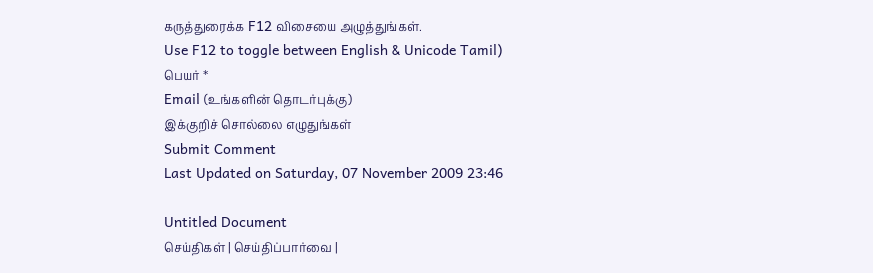கருத்துரைக்க F12 விசையை அழுத்துங்கள்.
Use F12 to toggle between English & Unicode Tamil)
பெயர் *
Email (உங்களின் தொடர்புக்கு)
இக்குறிச் சொல்லை எழுதுங்கள்
Submit Comment
Last Updated on Saturday, 07 November 2009 23:46

Untitled Document
செய்திகள் | செய்திப்பார்வை |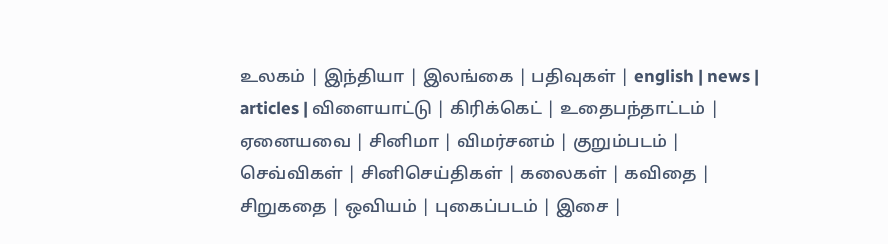உலகம் | இந்தியா | இலங்கை | பதிவுகள் | english | news | articles | விளையாட்டு | கிரிக்கெட் | உதைபந்தாட்டம் | ஏனையவை | சினிமா | விமர்சனம் | குறும்படம் | செவ்விகள் | சினிசெய்திகள் | கலைகள் | கவிதை | சிறுகதை | ஒவியம் | புகைப்படம் | இசை |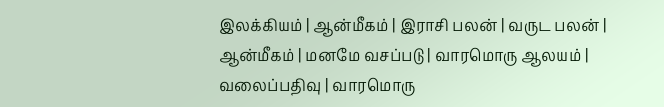இலக்கியம் | ஆன்மீகம் | இராசி பலன் | வருட பலன் | ஆன்மீகம் | மனமே வசப்படு | வாரமொரு ஆலயம் | வலைப்பதிவு | வாரமொரு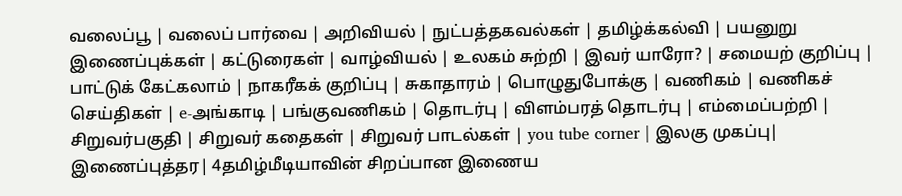வலைப்பூ | வலைப் பார்வை | அறிவியல் | நுட்பத்தகவல்கள் | தமிழ்க்கல்வி | பயனுறு இணைப்புக்கள் | கட்டுரைகள் | வாழ்வியல் | உலகம் சுற்றி | இவர் யாரோ? | சமையற் குறிப்பு | பாட்டுக் கேட்கலாம் | நாகரீகக் குறிப்பு | சுகாதாரம் | பொழுதுபோக்கு | வணிகம் | வணிகச் செய்திகள் | e-அங்காடி | பங்குவணிகம் | தொடர்பு | விளம்பரத் தொடர்பு | எம்மைப்பற்றி | சிறுவர்பகுதி | சிறுவர் கதைகள் | சிறுவர் பாடல்கள் | you tube corner | இலகு முகப்பு| இணைப்புத்தர| 4தமிழ்மீடியாவின் சிறப்பான இணைய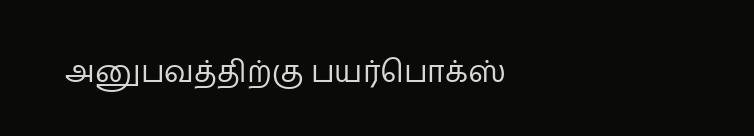அனுபவத்திற்கு பயர்பொக்ஸ்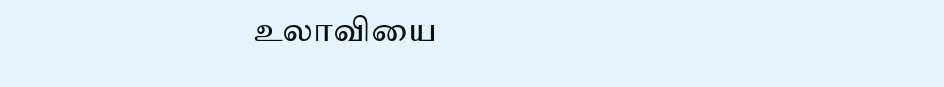உலாவியை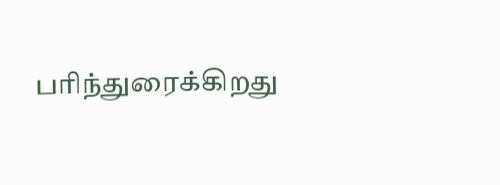பரிந்துரைக்கிறது